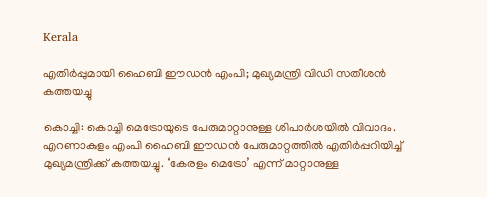Kerala

എതിര്‍പ്പുമായി ഹൈബി ഈഡന്‍ എംപി; മുഖ്യമന്ത്രി വിഡി സതീശൻ കത്തയച്ചു

കൊച്ചി: കൊച്ചി മെട്രോയുടെ പേരുമാറ്റാനുള്ള ശിപാര്‍ശയില്‍ വിവാദം. എറണാകുളം എംപി ഹൈബി ഈഡന്‍ പേരുമാറ്റത്തില്‍ എതിര്‍പ്പറിയിച്ച് മുഖ്യമന്ത്രിക്ക് കത്തയച്ചു. ‘കേരളം മെട്രോ’ എന്ന് മാറ്റാനുള്ള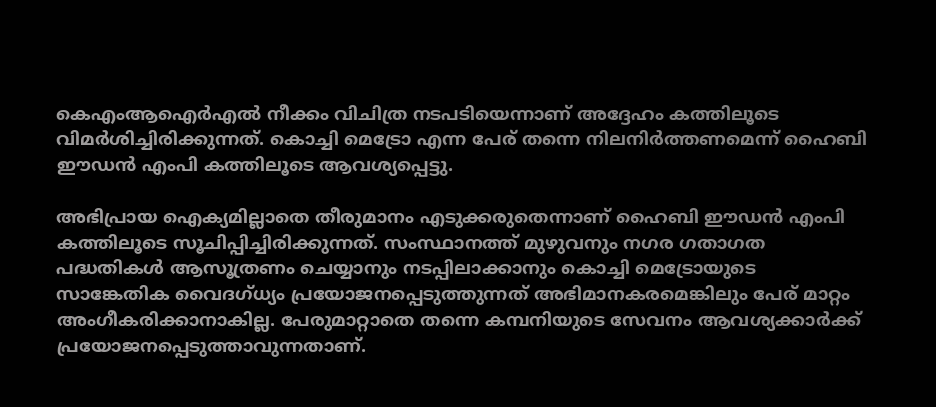കെഎംആഐര്‍എല്‍ നീക്കം വിചിത്ര നടപടിയെന്നാണ് അദ്ദേഹം കത്തിലൂടെ വിമര്‍ശിച്ചിരിക്കുന്നത്. കൊച്ചി മെട്രോ എന്ന പേര് തന്നെ നിലനിര്‍ത്തണമെന്ന് ഹൈബി ഈഡന്‍ എംപി കത്തിലൂടെ ആവശ്യപ്പെട്ടു.

അഭിപ്രായ ഐക്യമില്ലാതെ തീരുമാനം എടുക്കരുതെന്നാണ് ഹൈബി ഈഡന്‍ എംപി കത്തിലൂടെ സൂചിപ്പിച്ചിരിക്കുന്നത്. സംസ്ഥാനത്ത് മുഴുവനും നഗര ഗതാഗത പദ്ധതികള്‍ ആസൂത്രണം ചെയ്യാനും നടപ്പിലാക്കാനും കൊച്ചി മെട്രോയുടെ സാങ്കേതിക വൈദഗ്ധ്യം പ്രയോജനപ്പെടുത്തുന്നത് അഭിമാനകരമെങ്കിലും പേര് മാറ്റം അംഗീകരിക്കാനാകില്ല. പേരുമാറ്റാതെ തന്നെ കമ്പനിയുടെ സേവനം ആവശ്യക്കാര്‍ക്ക് പ്രയോജനപ്പെടുത്താവുന്നതാണ്.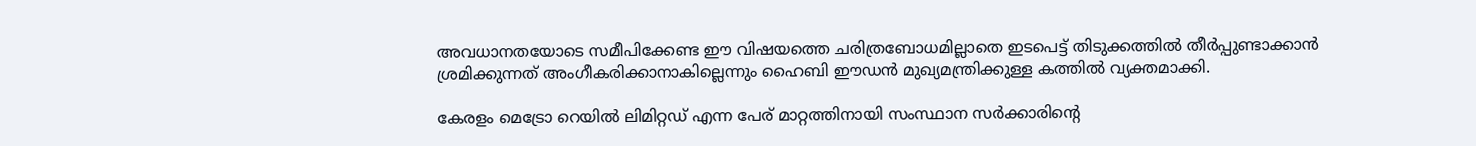അവധാനതയോടെ സമീപിക്കേണ്ട ഈ വിഷയത്തെ ചരിത്രബോധമില്ലാതെ ഇടപെട്ട് തിടുക്കത്തില്‍ തീര്‍പ്പുണ്ടാക്കാന്‍ ശ്രമിക്കുന്നത് അംഗീകരിക്കാനാകില്ലെന്നും ഹൈബി ഈഡന്‍ മുഖ്യമന്ത്രിക്കുള്ള കത്തില്‍ വ്യക്തമാക്കി.

കേരളം മെട്രോ റെയില്‍ ലിമിറ്റഡ് എന്ന പേര് മാറ്റത്തിനായി സംസ്ഥാന സര്‍ക്കാരിന്റെ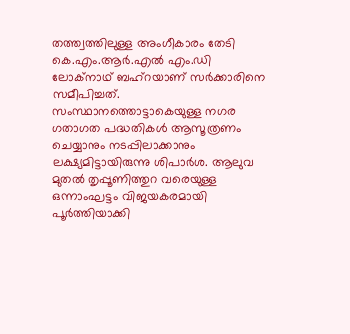തത്ത്വത്തിലുള്ള അംഗീകാരം തേടി കെ.എം.ആര്‍.എല്‍ എം.ഡി ലോക്‌നാഥ് ബഹ്‌റയാണ് സര്‍ക്കാരിനെ സമീപിച്ചത്. സംസ്ഥാനത്തൊട്ടാകെയുള്ള നഗര ഗതാഗത പദ്ധതികള്‍ ആസൂത്രണം ചെയ്യാനും നടപ്പിലാക്കാനും ലക്ഷ്യമിട്ടായിരുന്നു ശിപാര്‍ശ. ആലുവ മുതല്‍ തൃപ്പൂണിത്തുറ വരെയുള്ള ഒന്നാംഘട്ടം വിജയകരമായി പൂര്‍ത്തിയാക്കി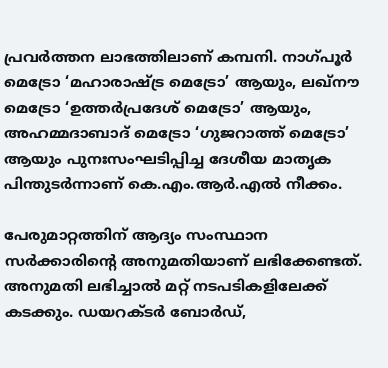പ്രവര്‍ത്തന ലാഭത്തിലാണ് കമ്പനി. നാഗ്പൂര്‍ മെട്രോ ‘മഹാരാഷ്ട്ര മെട്രോ’ ആയും, ലഖ്നൗ മെട്രോ ‘ഉത്തര്‍പ്രദേശ് മെട്രോ’ ആയും, അഹമ്മദാബാദ് മെട്രോ ‘ഗുജറാത്ത് മെട്രോ’ ആയും പുനഃസംഘടിപ്പിച്ച ദേശീയ മാതൃക പിന്തുടര്‍ന്നാണ് കെ.എം.ആര്‍.എല്‍ നീക്കം.

പേരുമാറ്റത്തിന് ആദ്യം സംസ്ഥാന സര്‍ക്കാരിന്റെ അനുമതിയാണ് ലഭിക്കേണ്ടത്. അനുമതി ലഭിച്ചാല്‍ മറ്റ് നടപടികളിലേക്ക് കടക്കും. ഡയറക്ടര്‍ ബോര്‍ഡ്,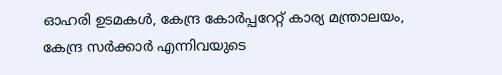ഓഹരി ഉടമകള്‍, കേന്ദ്ര കോര്‍പ്പറേറ്റ് കാര്യ മന്ത്രാലയം, കേന്ദ്ര സര്‍ക്കാര്‍ എന്നിവയുടെ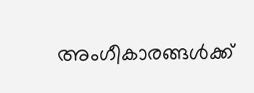അംഗീകാരങ്ങള്‍ക്ക്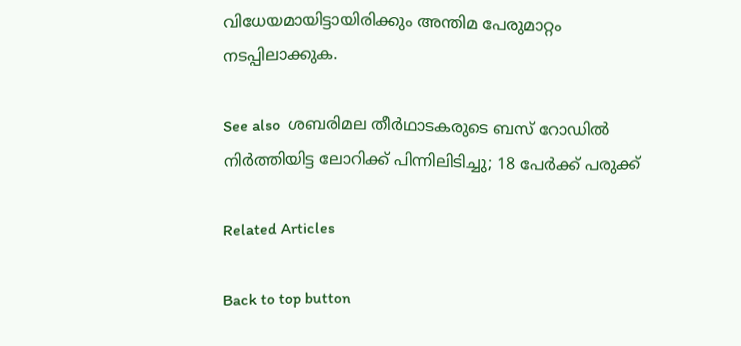വിധേയമായിട്ടായിരിക്കും അന്തിമ പേരുമാറ്റം നടപ്പിലാക്കുക.

See also  ശബരിമല തീർഥാടകരുടെ ബസ് റോഡിൽ നിർത്തിയിട്ട ലോറിക്ക് പിന്നിലിടിച്ചു; 18 പേർക്ക് പരുക്ക്

Related Articles

Back to top button